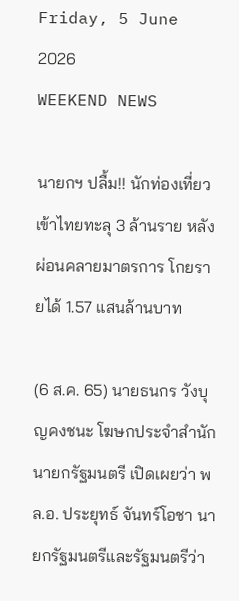Friday, 5 June 2026
WEEKEND NEWS

นายกฯ ปลื้ม!! นักท่องเที่ยวเข้าไทยทะลุ 3 ล้านราย หลังผ่อนคลายมาตรการ โกยรายได้ 1.57 แสนล้านบาท

(6 ส.ค. 65) นายธนกร วังบุญคงชนะ โฆษกประจำสำนักนายกรัฐมนตรี เปิดเผยว่า พล.อ. ประยุทธ์ จันทร์โอชา นายกรัฐมนตรีและรัฐมนตรีว่า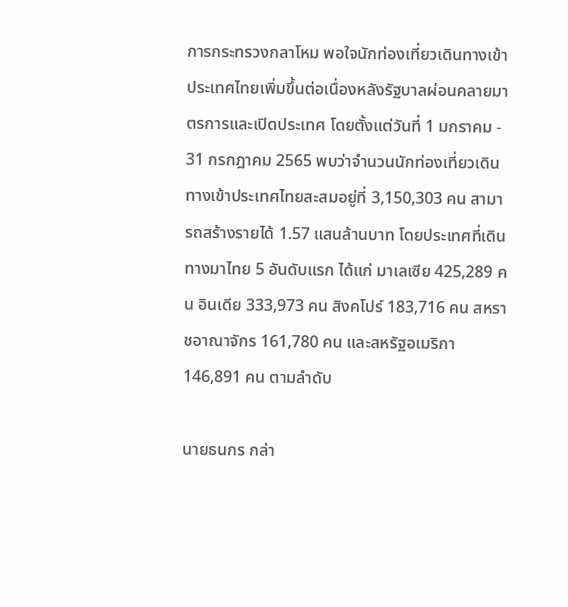การกระทรวงกลาโหม พอใจนักท่องเที่ยวเดินทางเข้าประเทศไทยเพิ่มขึ้นต่อเนื่องหลังรัฐบาลผ่อนคลายมาตรการและเปิดประเทศ โดยตั้งแต่วันที่ 1 มกราคม - 31 กรกฎาคม 2565 พบว่าจำนวนนักท่องเที่ยวเดินทางเข้าประเทศไทยสะสมอยู่ที่ 3,150,303 คน สามารถสร้างรายได้ 1.57 แสนล้านบาท โดยประเทศที่เดินทางมาไทย 5 อันดับแรก ได้แก่ มาเลเซีย 425,289 คน อินเดีย 333,973 คน สิงคโปร์ 183,716 คน สหราชอาณาจักร 161,780 คน และสหรัฐอเมริกา 146,891 คน ตามลำดับ

นายธนกร กล่า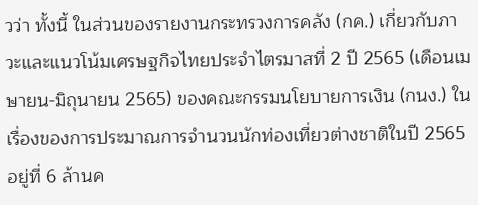วว่า ทั้งนี้ ในส่วนของรายงานกระทรวงการคลัง (กค.) เกี่ยวกับภาวะและแนวโน้มเศรษฐกิจไทยประจำไตรมาสที่ 2 ปี 2565 (เดือนเมษายน-มิถุนายน 2565) ของคณะกรรมนโยบายการเงิน (กนง.) ในเรื่องของการประมาณการจำนวนนักท่องเที่ยวต่างชาติในปี 2565 อยู่ที่ 6 ล้านค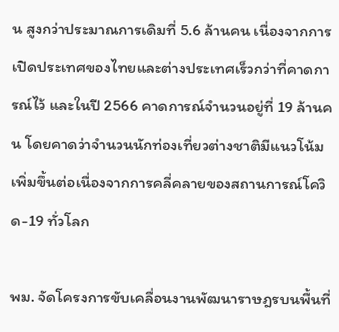น สูงกว่าประมาณการเดิมที่ 5.6 ล้านคน เนื่องจากการเปิดประเทศของไทยและต่างประเทศเร็วกว่าที่คาดการณ์ไว้ และในปี 2566 คาดการณ์จำนวนอยู่ที่ 19 ล้านคน โดยคาดว่าจำนวนนักท่องเที่ยวต่างชาติมีแนวโน้มเพิ่มขึ้นต่อเนื่องจากการคลี่คลายของสถานการณ์โควิด-19 ทั่วโลก

พม. จัดโครงการขับเคลื่อนงานพัฒนาราษฎรบนพื้นที่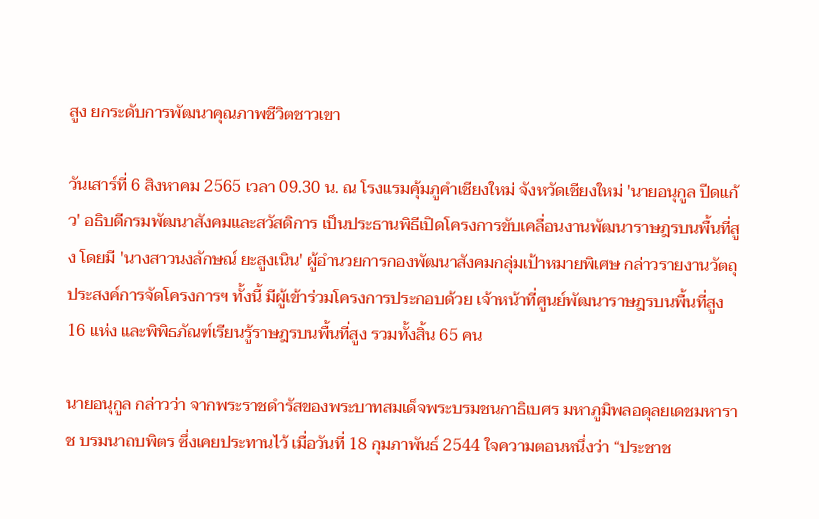สูง ยกระดับการพัฒนาคุณภาพชีวิตชาวเขา

วันเสาร์ที่ 6 สิงหาคม 2565 เวลา 09.30 น. ณ โรงแรมคุ้มภูคำเชียงใหม่ จังหวัดเชียงใหม่ 'นายอนุกูล ปีดแก้ว' อธิบดีกรมพัฒนาสังคมและสวัสดิการ เป็นประธานพิธีเปิดโครงการขับเคลื่อนงานพัฒนาราษฎรบนพื้นที่สูง โดยมี 'นางสาวนงลักษณ์ ยะสูงเนิน' ผู้อำนวยการกองพัฒนาสังคมกลุ่มเป้าหมายพิเศษ กล่าวรายงานวัตถุประสงค์การจัดโครงการฯ ทั้งนี้ มีผู้เข้าร่วมโครงการประกอบด้วย เจ้าหน้าที่ศูนย์พัฒนาราษฎรบนพื้นที่สูง 16 แห่ง และพิพิธภัณฑ์เรียนรู้ราษฎรบนพื้นที่สูง รวมทั้งสิ้น 65 คน

นายอนุกูล กล่าวว่า จากพระราชดำรัสของพระบาทสมเด็จพระบรมชนกาธิเบศร มหาภูมิพลอดุลยเดชมหาราช บรมนาถบพิตร ซึ่งเคยประทานไว้ เมื่อวันที่ 18 กุมภาพันธ์ 2544 ใจความตอนหนึ่งว่า “ประชาช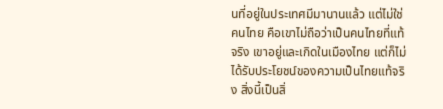นที่อยู่ในประเทศมีมานานแล้ว แต่ไม่ใช่คนไทย คือเขาไม่ถือว่าเป็นคนไทยที่แท้จริง เขาอยู่และเกิดในเมืองไทย แต่ก็ไม่ได้รับประโยชน์ของความเป็นไทยแท้จริง สิ่งนี้เป็นสิ่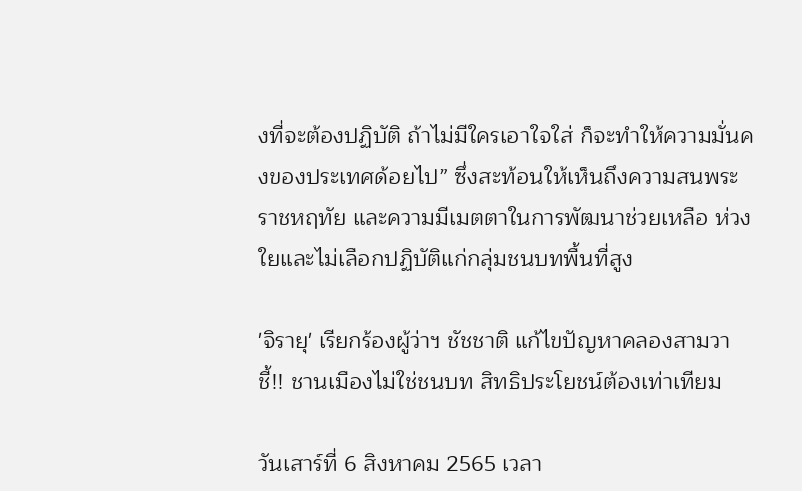งที่จะต้องปฏิบัติ ถ้าไม่มีใครเอาใจใส่ ก็จะทำให้ความมั่นคงของประเทศด้อยไป” ซึ่งสะท้อนให้เห็นถึงความสนพระราชหฤทัย และความมีเมตตาในการพัฒนาช่วยเหลือ ห่วงใยและไม่เลือกปฏิบัติแก่กลุ่มชนบทพื้นที่สูง

'จิรายุ' เรียกร้องผู้ว่าฯ ชัชชาติ แก้ไขปัญหาคลองสามวา ชี้!! ชานเมืองไม่ใช่ชนบท สิทธิประโยชน์ต้องเท่าเทียม

วันเสาร์ที่ 6 สิงหาคม 2565 เวลา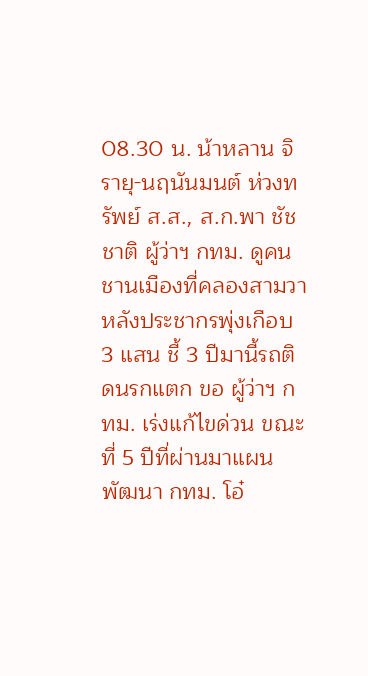08.30 น. น้าหลาน จิรายุ-นฤนันมนต์ ห่วงทรัพย์ ส.ส., ส.ก.พา ชัชชาติ ผู้ว่าฯ กทม. ดูคนชานเมืองที่คลองสามวาหลังประชากรพุ่งเกือบ 3 แสน ชี้ 3 ปีมานี้รถติดนรกแตก ขอ ผู้ว่าฯ กทม. เร่งแก้ไขด่วน ขณะที่ 5 ปีที่ผ่านมาแผนพัฒนา กทม. โอ๋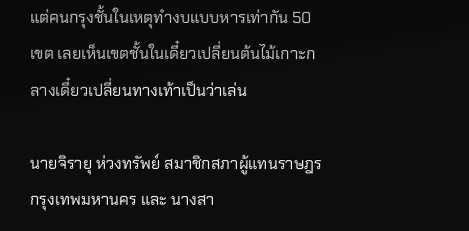แต่คนกรุงชั้นในเหตุทำงบแบบหารเท่ากัน 50 เขต เลยเห็นเขตชั้นในเดี๋ยวเปลี่ยนต้นไม้เกาะกลางเดี๋ยวเปลี่ยนทางเท้าเป็นว่าเล่น

นายจิรายุ ห่วงทรัพย์ สมาชิกสภาผู้แทนราษฎร กรุงเทพมหานคร และ นางสา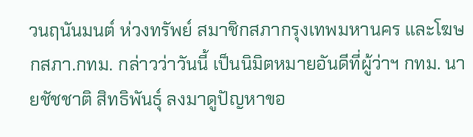วนฤนันมนต์ ห่วงทรัพย์ สมาชิกสภากรุงเทพมหานคร และโฆษกสภา.กทม. กล่าวว่าวันนี้ เป็นนิมิตหมายอันดีที่ผู้ว่าฯ กทม. นายชัชชาติ สิทธิพันธุ์ ลงมาดูปัญหาขอ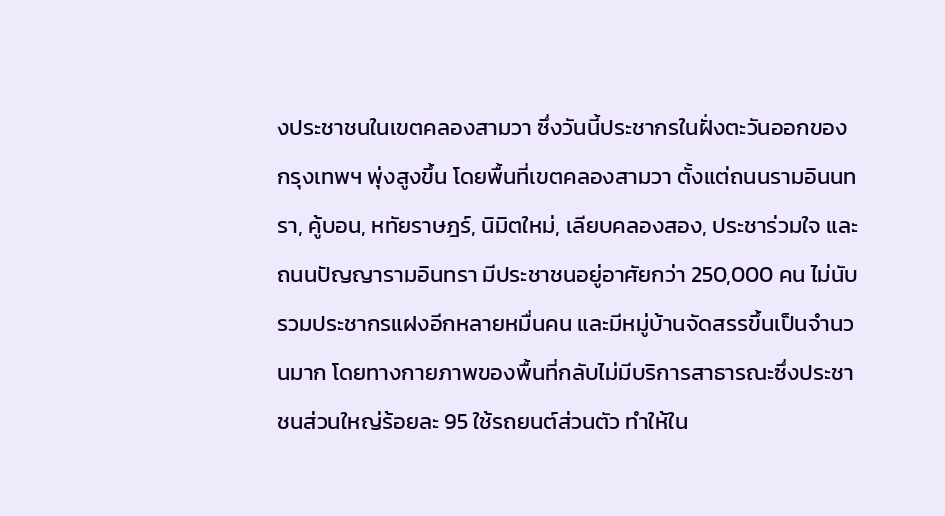งประชาชนในเขตคลองสามวา ซึ่งวันนี้ประชากรในฝั่งตะวันออกของกรุงเทพฯ พุ่งสูงขึ้น โดยพื้นที่เขตคลองสามวา ตั้งแต่ถนนรามอินนทรา, คู้บอน, หทัยราษฎร์, นิมิตใหม่, เลียบคลองสอง, ประชาร่วมใจ และถนนปัญญารามอินทรา มีประชาชนอยู่อาศัยกว่า 250,000 คน ไม่นับรวมประชากรแฝงอีกหลายหมื่นคน และมีหมู่บ้านจัดสรรขึ้นเป็นจำนวนมาก โดยทางกายภาพของพื้นที่กลับไม่มีบริการสาธารณะซึ่งประชาชนส่วนใหญ่ร้อยละ 95 ใช้รถยนต์ส่วนตัว ทำให้ใน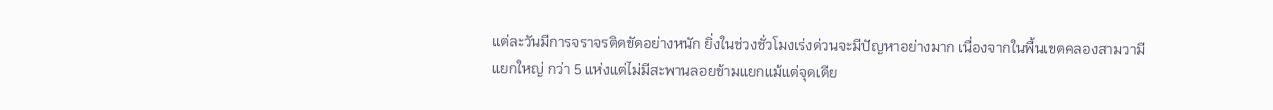แต่ละวันมีการจราจรติดขัดอย่างหนัก ยิ่งในช่วงชั่วโมงเร่งด่วนจะมีปัญหาอย่างมาก เนื่องจากในพื้นเขตคลองสามวามีแยกใหญ่ กว่า 5 แห่งแต่ไม่มีสะพานลอยข้ามแยกแม้แต่จุดเดีย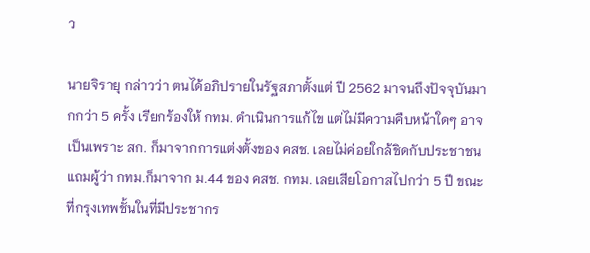ว

นายจิรายุ กล่าวว่า ตนได้อภิปรายในรัฐสภาตั้งแต่ ปี 2562 มาจนถึงปัจจุบันมากกว่า 5 ครั้ง เรียกร้องให้ กทม. ดำเนินการแก้ไข แต่ไม่มีความคืบหน้าใดๆ อาจเป็นเพราะ สก. ก็มาจากการแต่งตั้งของ คสช. เลยไม่ค่อยใกล้ชิดกับประชาชนแถมผู้ว่า กทม.ก็มาจาก ม.44 ของ คสช. กทม. เลยเสียโอกาสไปกว่า 5 ปี ขณะที่กรุงเทพชั้นในที่มีประชากร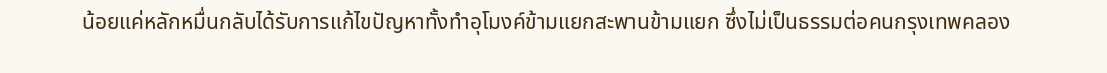น้อยแค่หลักหมื่นกลับได้รับการแก้ไขปัญหาทั้งทำอุโมงค์ข้ามแยกสะพานข้ามแยก ซึ่งไม่เป็นธรรมต่อคนกรุงเทพคลอง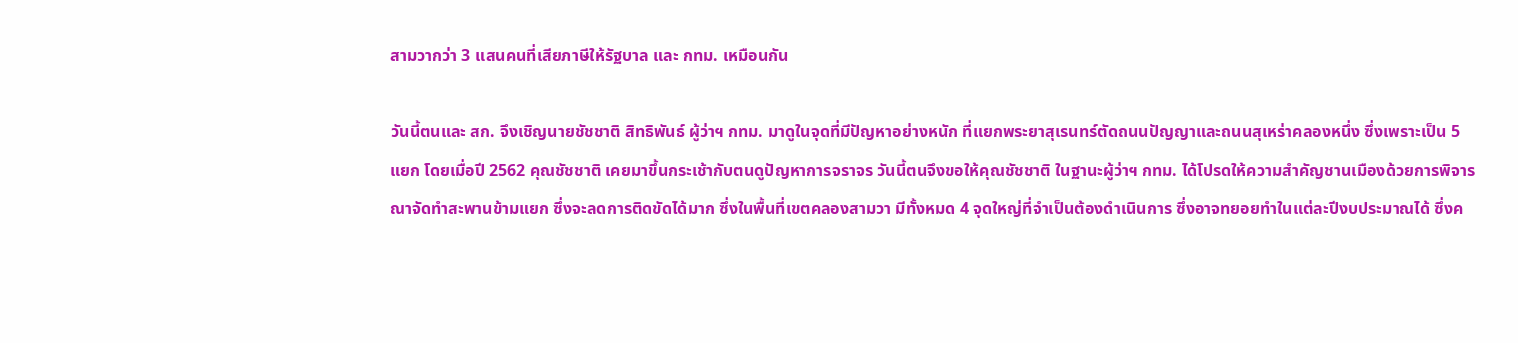สามวากว่า 3 แสนคนที่เสียภาษีให้รัฐบาล และ กทม. เหมือนกัน

วันนี้ตนและ สก. จึงเชิญนายชัชชาติ สิทธิพันธ์ ผู้ว่าฯ กทม. มาดูในจุดที่มีปัญหาอย่างหนัก ที่แยกพระยาสุเรนทร์ตัดถนนปัญญาและถนนสุเหร่าคลองหนึ่ง ซึ่งเพราะเป็น 5 แยก โดยเมื่อปี 2562 คุณชัชชาติ เคยมาขึ้นกระเช้ากับตนดูปัญหาการจราจร วันนี้ตนจึงขอให้คุณชัชชาติ ในฐานะผู้ว่าฯ กทม. ได้โปรดให้ความสำคัญชานเมืองด้วยการพิจารณาจัดทำสะพานข้ามแยก ซึ่งจะลดการติดขัดได้มาก ซึ่งในพื้นที่เขตคลองสามวา มีทั้งหมด 4 จุดใหญ่ที่จำเป็นต้องดำเนินการ ซึ่งอาจทยอยทำในแต่ละปีงบประมาณได้ ซึ่งค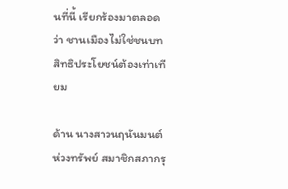นที่นี้ เรียกร้องมาตลอดว่า ชานเมืองไม่ใช่ชนบท สิทธิประโยชน์ต้องเท่าเทียม

ด้าน นางสาวนฤนันมนต์ ห่วงทรัพย์ สมาชิกสภากรุ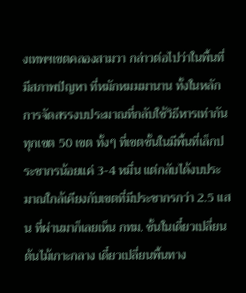งเทพฯเขตคลองสามวา กล่าวต่อไปว่าในพื้นที่มีสภาพปัญหา ที่หมักหมมมานาน ทั้งในหลักการจัดสรรงบประมาณที่กลับใช้วิธีหารเท่ากันทุกเขต 50 เขต ทั้งๆ ที่เขตชั้นในมีพื้นที่เล็กประชากรน้อยแค่ 3-4 หมื่น แต่กลับได้งบประมาณใกล้เคียงกับเขตที่มีประชากรกว่า 2.5 แสน ที่ผ่านมาก็เลยเห็น กทม. ชั้นในเดี๋ยวเปลี่ยนต้นไม้เกาะกลาง เดี๋ยวเปลี่ยนพื้นทาง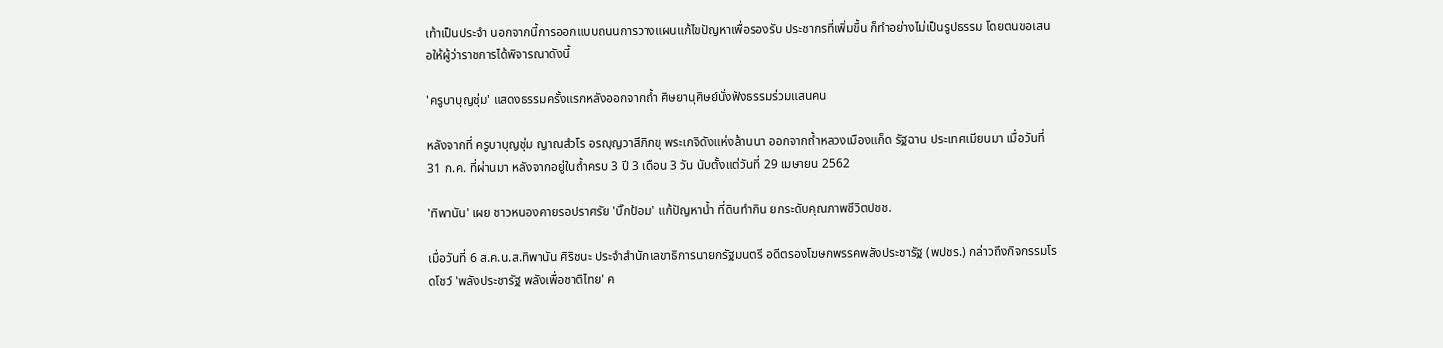เท้าเป็นประจำ นอกจากนี้การออกแบบถนนการวางแผนแก้ไขปัญหาเพื่อรองรับ ประชากรที่เพิ่มขึ้น ก็ทำอย่างไม่เป็นรูปธรรม โดยตนขอเสนอให้ผู้ว่าราชการได้พิจารณาดังนี้

'ครูบาบุญชุ่ม' แสดงธรรมครั้งแรกหลังออกจากถ้ำ ศิษยานุศิษย์นั่งฟังธรรมร่วมแสนคน

หลังจากที่ ครูบาบุญชุ่ม ญาณสํวโร อรญฺญวาสีภิกขุ พระเกจิดังแห่งล้านนา ออกจากถ้ำหลวงเมืองแก็ด รัฐฉาน ประเทศเมียนมา เมื่อวันที่ 31 ก.ค. ที่ผ่านมา หลังจากอยู่ในถ้ำครบ 3 ปี 3 เดือน 3 วัน นับตั้งแต่วันที่ 29 เมษายน 2562

'ทิพานัน' เผย ชาวหนองคายรอปราศรัย 'บิ๊กป้อม' แก้ปัญหาน้ำ ที่ดินทำกิน ยกระดับคุณภาพชีวิตปชช.

เมื่อวันที่ 6 ส.ค.น.ส.ทิพานัน ศิริชนะ ประจำสำนักเลขาธิการนายกรัฐมนตรี อดีตรองโฆษกพรรคพลังประชารัฐ (พปชร.) กล่าวถึงกิจกรรมโรดโชว์ 'พลังประชารัฐ พลังเพื่อชาติไทย' ค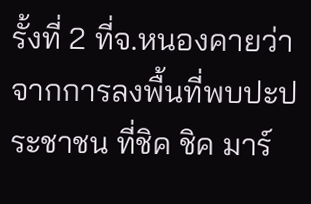รั้งที่ 2 ที่จ.หนองคายว่า จากการลงพื้นที่พบปะประชาชน ที่ชิค ชิค มาร์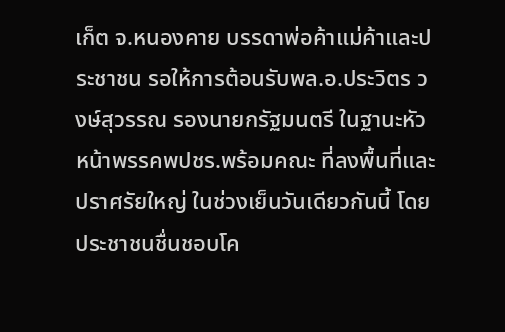เก็ต จ.หนองคาย บรรดาพ่อค้าแม่ค้าและประชาชน รอให้การต้อนรับพล.อ.ประวิตร วงษ์สุวรรณ รองนายกรัฐมนตรี ในฐานะหัวหน้าพรรคพปชร.พร้อมคณะ ที่ลงพื้นที่และปราศรัยใหญ่ ในช่วงเย็นวันเดียวกันนี้ โดยประชาชนชื่นชอบโค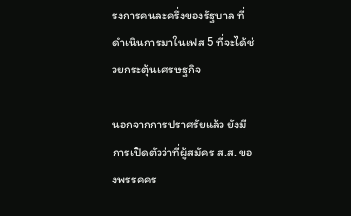รงการคนละครึ่งของรัฐบาล ที่ดำเนินการมาในเฟส 5 ที่จะได้ช่วยกระตุ้นเศรษฐกิจ

นอกจากการปราศรัยแล้ว ยังมีการเปิดตัวว่าที่ผู้สมัคร ส.ส. ของพรรคคร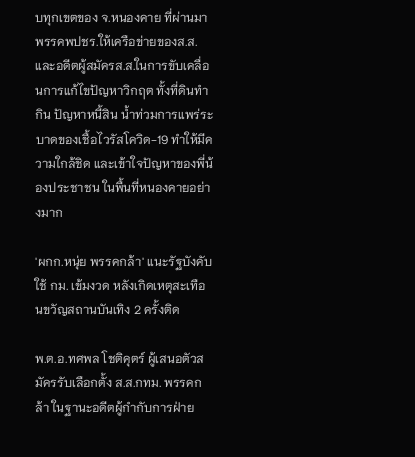บทุกเขตของ จ.หนองคาย ที่ผ่านมาพรรคพปชร.ให้เครือข่ายของส.ส.และอดีตผู้สมัครส.ส.ในการขับเคลื่อนการแก้ไขปัญหาวิกฤต ทั้งที่ดินทำกิน ปัญหาหนี้สิน น้ำท่วมการแพร่ระบาดของเชื้อไวรัสโควิด-19 ทำให้มีความใกล้ชิด และเข้าใจปัญหาของพี่น้องประชาชน ในพื้นที่หนองคายอย่างมาก

'ผกก.หนุ่ย พรรคกล้า' แนะรัฐบังคับใช้ กม. เข้มงวด หลังเกิดเหตุสะเทือนขวัญสถานบันเทิง 2 ครั้งติด

พ.ต.อ.ทศพล โชติคุตร์ ผู้เสนอตัวสมัครรับเลือกตั้ง ส.ส.กทม. พรรคกล้า ในฐานะอดีตผู้กำกับการฝ่าย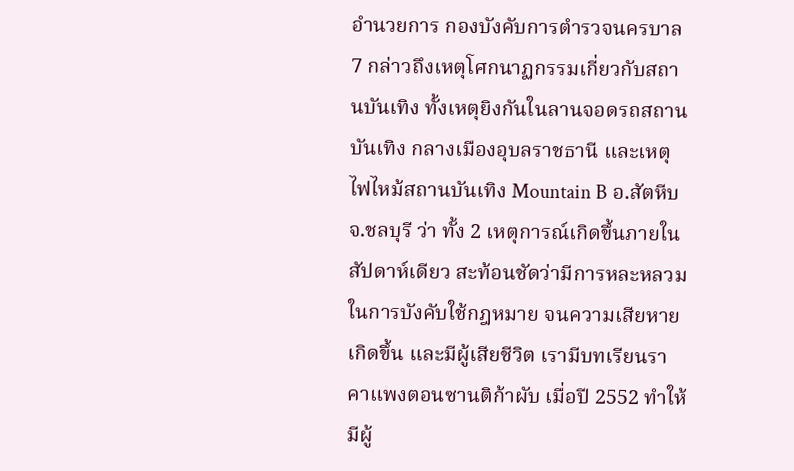อำนวยการ กองบังคับการตำรวจนครบาล 7 กล่าวถึงเหตุโศกนาฏกรรมเกี่ยวกับสถานบันเทิง ทั้งเหตุยิงกันในลานจอดรถสถานบันเทิง กลางเมืองอุบลราชธานี และเหตุไฟไหม้สถานบันเทิง Mountain B อ.สัตหีบ จ.ชลบุรี ว่า ทั้ง 2 เหตุการณ์เกิดขึ้นภายในสัปดาห์เดียว สะท้อนชัดว่ามีการหละหลวมในการบังคับใช้กฎหมาย จนความเสียหายเกิดขึ้น และมีผู้เสียชีวิต เรามีบทเรียนราคาแพงตอนซานติก้าผับ เมื่อปี 2552 ทำให้มีผู้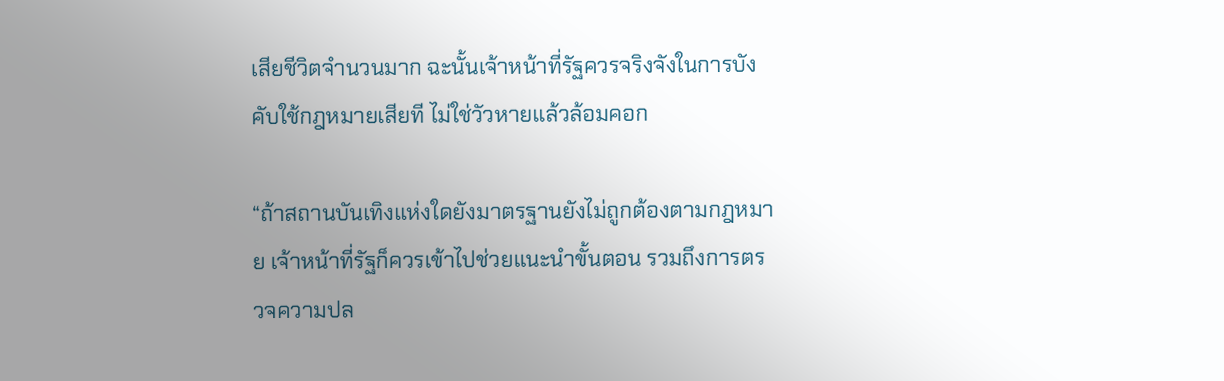เสียชีวิตจำนวนมาก ฉะนั้นเจ้าหน้าที่รัฐควรจริงจังในการบังคับใช้กฎหมายเสียที ไม่ใช่วัวหายแล้วล้อมคอก

“ถ้าสถานบันเทิงแห่งใดยังมาตรฐานยังไม่ถูกต้องตามกฎหมาย เจ้าหน้าที่รัฐก็ควรเข้าไปช่วยแนะนำขั้นตอน รวมถึงการตรวจความปล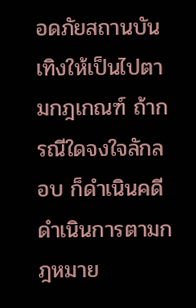อดภัยสถานบันเทิงให้เป็นไปตามกฎเกณฑ์ ถ้ากรณีใดจงใจลักลอบ ก็ดำเนินคดี ดำเนินการตามกฎหมาย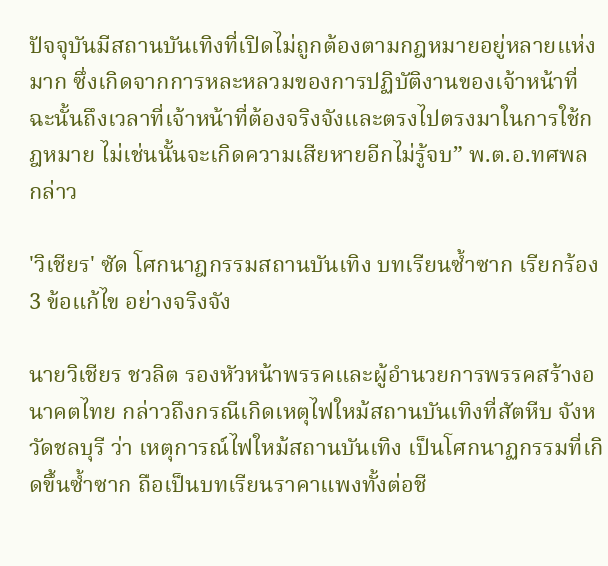ปัจจุบันมีสถานบันเทิงที่เปิดไม่ถูกต้องตามกฎหมายอยู่หลายแห่งมาก ซึ่งเกิดจากการหละหลวมของการปฏิบัติงานของเจ้าหน้าที่ ฉะนั้นถึงเวลาที่เจ้าหน้าที่ต้องจริงจังและตรงไปตรงมาในการใช้กฎหมาย ไม่เช่นนั้นจะเกิดความเสียหายอีกไม่รู้จบ” พ.ต.อ.ทศพล กล่าว

'วิเชียร' ซัด โศกนาฎกรรมสถานบันเทิง บทเรียนซ้ำซาก เรียกร้อง 3 ข้อแก้ไข อย่างจริงจัง

นายวิเชียร ชวลิต รองหัวหน้าพรรคและผู้อำนวยการพรรคสร้างอนาคตไทย กล่าวถึงกรณีเกิดเหตุไฟใหม้สถานบันเทิงที่สัตหีบ จังหวัดชลบุรี ว่า เหตุการณ์ไฟใหม้สถานบันเทิง เป็นโศกนาฏกรรมที่เกิดขึ้นซ้ำซาก ถือเป็นบทเรียนราคาแพงทั้งต่อชี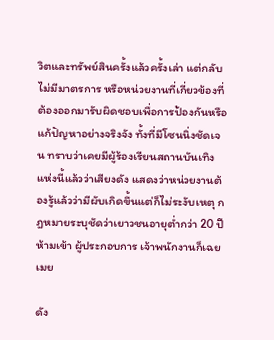วิตและทรัพย์สินครั้งแล้วครั้งเล่า แต่กลับไม่มีมาตรการ หรือหน่วยงานที่เกี่ยวข้องที่ต้องออกมารับผิดชอบเพื่อการป้องกันหรือแก้ปัญหาอย่างจริงจัง ทั้งที่มีโซนนิ่งชัดเจน ทราบว่าเคยมีผู้ร้องเรียนสถานบันเทิงแห่งนี้แล้วว่าเสียงดัง แสดงว่าหน่วยงานต้องรู้แล้วว่ามีผับเกิดขึ้นแต่ก็ไม่ระงับเหตุ กฎหมายระบุชัดว่าเยาวชนอายุต่ำกว่า 20 ปีห้ามเข้า ผู้ประกอบการ เจ้าพนักงานก็เฉยเมย

ดัง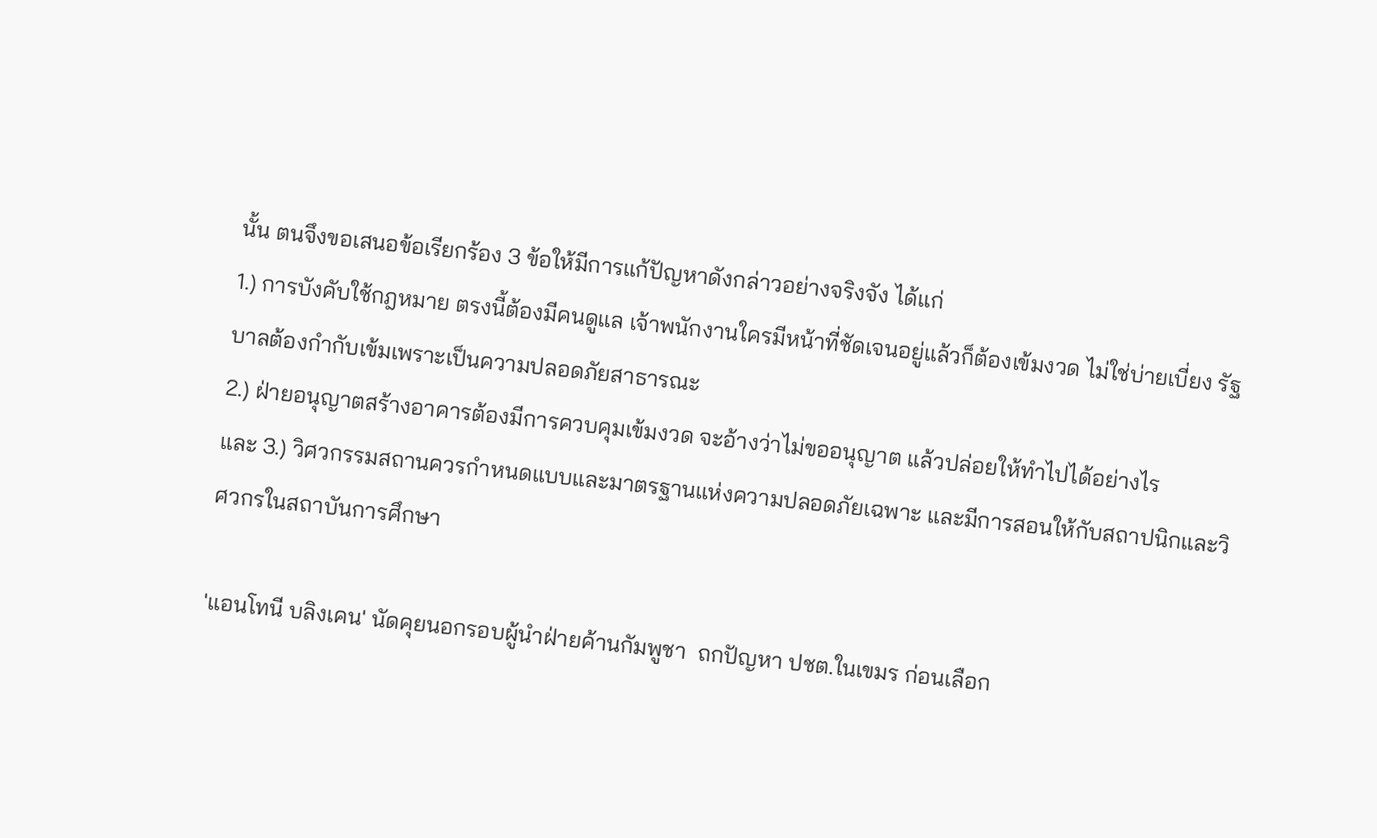นั้น ตนจึงขอเสนอข้อเรียกร้อง 3 ข้อให้มีการแก้ปัญหาดังกล่าวอย่างจริงจัง ได้แก่
1.) การบังคับใช้กฎหมาย ตรงนี้ต้องมีคนดูแล เจ้าพนักงานใครมีหน้าที่ชัดเจนอยู่แล้วก็ต้องเข้มงวด ไม่ใช่บ่ายเบี่ยง รัฐบาลต้องกำกับเข้มเพราะเป็นความปลอดภัยสาธารณะ
2.) ฝ่ายอนุญาตสร้างอาคารต้องมีการควบคุมเข้มงวด จะอ้างว่าไม่ขออนุญาต แล้วปล่อยให้ทำไปได้อย่างไร
และ 3.) วิศวกรรมสถานควรกำหนดแบบและมาตรฐานแห่งความปลอดภัยเฉพาะ และมีการสอนให้กับสถาปนิกและวิศวกรในสถาบันการศึกษา

'แอนโทนี บลิงเคน' นัดคุยนอกรอบผู้นำฝ่ายค้านกัมพูชา  ถกปัญหา ปชต.ในเขมร ก่อนเลือก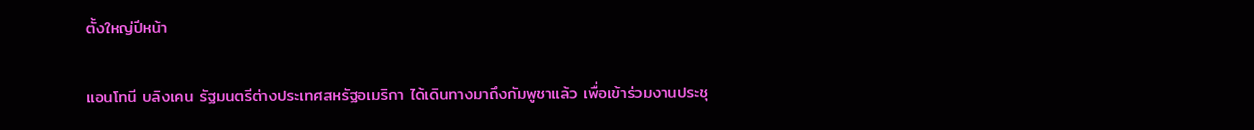ตั้งใหญ่ปีหน้า

แอนโทนี บลิงเคน รัฐมนตรีต่างประเทศสหรัฐอเมริกา ได้เดินทางมาถึงกัมพูชาแล้ว เพื่อเข้าร่วมงานประชุ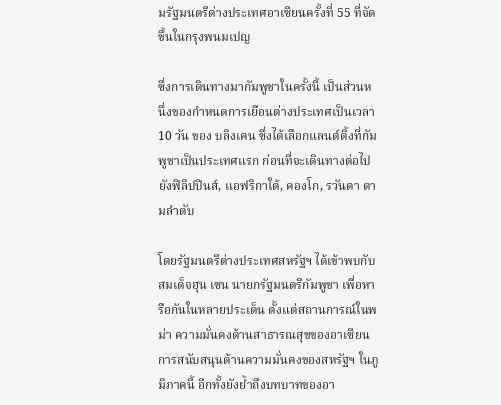มรัฐมนตรีต่างประเทศอาเซียนครั้งที่ 55 ที่จัดขึ้นในกรุงพนมเปญ

ซึ่งการเดินทางมากัมพูชาในครั้งนี้ เป็นส่วนหนึ่งของกำหนดการเยือนต่างประเทศเป็นเวลา 10 วัน ของ บลิงเคน ซึ่งได้เลือกแลนด์ดิ้งที่กัมพูชาเป็นประเทศแรก ก่อนที่จะเดินทางต่อไปยังฟิลิปปินส์, แอฟริกาใต้, คองโก, รวันดา ตามลำดับ

โดยรัฐมนตรีต่างประเทศสหรัฐฯ ได้เข้าพบกับสมเด็จฮุน เซน นายกรัฐมนตรีกัมพูชา เพื่อหารือกันในหลายประเด็น ตั้งแต่สถานการณ์ในพม่า ความมั่นคงด้านสาธารณสุขของอาเซียน การสนับสนุนด้านความมั่นคงของสหรัฐฯ ในภูมิภาคนี้ อีกทั้งยังย้ำถึงบทบาทของอา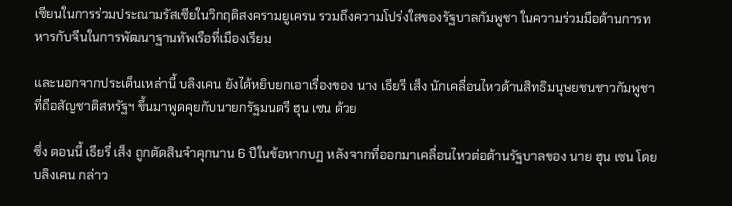เซียนในการร่วมประณามรัสเซียในวิกฤติสงครามยูเครน รวมถึงความโปร่งใสของรัฐบาลกัมพูชา ในความร่วมมือด้านการทหารกับจีนในการพัฒนาฐานทัพเรือที่เมืองเรียม

และนอกจากประเด็นเหล่านี้ บลิงเคน ยังได้หยิบยกเอาเรื่องของ นาง เธียรี เส็ง นักเคลื่อนไหวด้านสิทธิมนุษยชนชาวกัมพูชา ที่ถือสัญชาติสหรัฐฯ ขึ้นมาพูดคุยกับนายกรัฐมนตรี ฮุน เซน ด้วย

ซึ่ง ตอนนี้ เธียรี่ เส็ง ถูกตัดสินจำคุกนาน 6 ปีในข้อหากบฏ หลังจากที่ออกมาเคลื่อนไหวต่อต้านรัฐบาลของ นาย ฮุน เซน โดย บลิงเคน กล่าว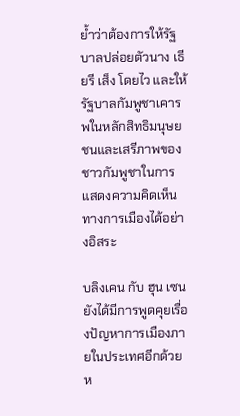ย้ำว่าต้องการให้รัฐบาลปล่อยตัวนาง เธียรี เส็ง โดยไว และให้รัฐบาลกัมพูชาเคารพในหลักสิทธิมนุษยชนและเสรีภาพของชาวกัมพูชาในการแสดงความคิดเห็นทางการเมืองได้อย่างอิสระ

บลิงเคน กับ ฮุน เซน ยังได้มีการพูดคุยเรื่องปัญหาการเมืองภายในประเทศอีกด้วย ห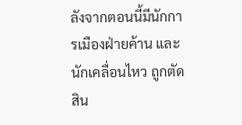ลังจากตอนนี้มีนักการเมืองฝ่ายค้าน และนักเคลื่อนไหว ถูกตัดสิน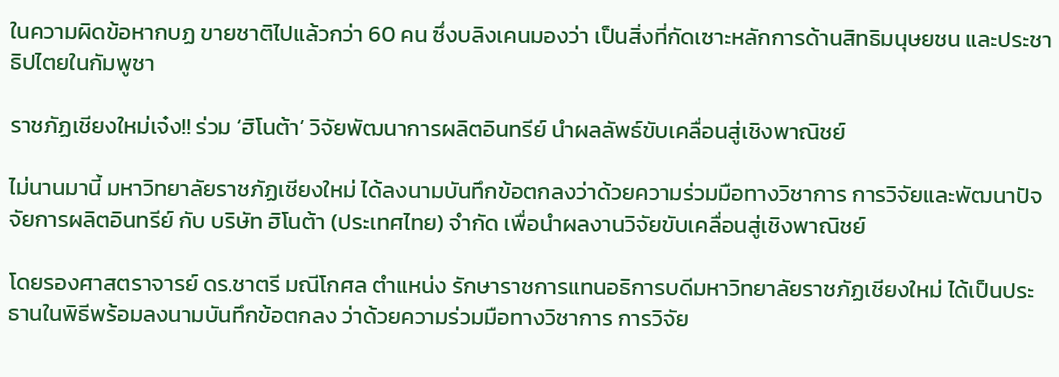ในความผิดข้อหากบฏ ขายชาติไปแล้วกว่า 60 คน ซึ่งบลิงเคนมองว่า เป็นสิ่งที่กัดเซาะหลักการด้านสิทธิมนุษยชน และประชาธิปไตยในกัมพูชา

ราชภัฏเชียงใหม่เจ๋ง!! ร่วม ‘ฮิโนต้า’ วิจัยพัฒนาการผลิตอินทรีย์ นำผลลัพธ์ขับเคลื่อนสู่เชิงพาณิชย์

ไม่นานมานี้ มหาวิทยาลัยราชภัฏเชียงใหม่ ได้ลงนามบันทึกข้อตกลงว่าด้วยความร่วมมือทางวิชาการ การวิจัยและพัฒนาปัจจัยการผลิตอินทรีย์ กับ บริษัท ฮิโนต้า (ประเทศไทย) จำกัด เพื่อนำผลงานวิจัยขับเคลื่อนสู่เชิงพาณิชย์

โดยรองศาสตราจารย์ ดร.ชาตรี มณีโกศล ตำแหน่ง รักษาราชการแทนอธิการบดีมหาวิทยาลัยราชภัฏเชียงใหม่ ได้เป็นประธานในพิธีพร้อมลงนามบันทึกข้อตกลง ว่าด้วยความร่วมมือทางวิชาการ การวิจัย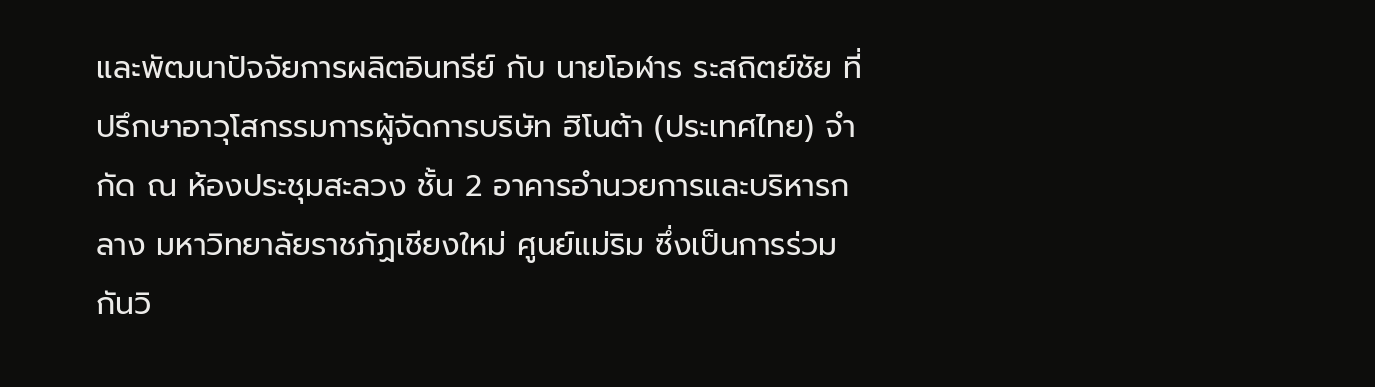และพัฒนาปัจจัยการผลิตอินทรีย์ กับ นายโอฬาร ระสถิตย์ชัย ที่ปรึกษาอาวุโสกรรมการผู้จัดการบริษัท ฮิโนต้า (ประเทศไทย) จำกัด ณ ห้องประชุมสะลวง ชั้น 2 อาคารอำนวยการและบริหารกลาง มหาวิทยาลัยราชภัฏเชียงใหม่ ศูนย์แม่ริม ซึ่งเป็นการร่วมกันวิ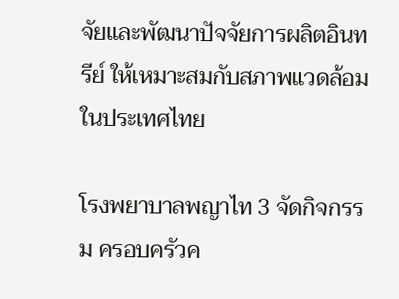จัยและพัฒนาปัจจัยการผลิตอินทรีย์ ให้เหมาะสมกับสภาพแวดล้อมในประเทศไทย

โรงพยาบาลพญาไท 3 จัดกิจกรรม ครอบครัวค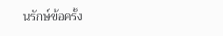นรักษ์ข้อครั้ง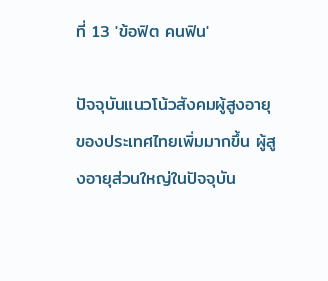ที่ 13 'ข้อฟิต คนฟิน'

ปัจจุบันแนวโน้วสังคมผู้สูงอายุของประเทศไทยเพิ่มมากขึ้น ผู้สูงอายุส่วนใหญ่ในปัจจุบัน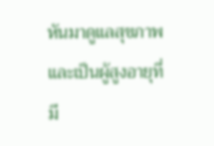หันมาดูแลสุขภาพและเป็นผู้สูงอายุที่มี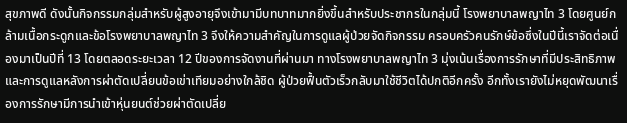สุขภาพดี ดังนั้นกิจกรรมกลุ่มสำหรับผู้สูงอายุจึงเข้ามามีบทบาทมากยิ่งขึ้นสำหรับประชากรในกลุ่มนี้ โรงพยาบาลพญาไท 3 โดยศูนย์กล้ามเนื้อกระดูกและข้อโรงพยาบาลพญาไท 3 จึงให้ความสำคัญในการดูแลผู้ป่วยจัดกิจกรรม ครอบครัวคนรักษ์ข้อซึ่งในปีนี้เราจัดต่อเนื่องมาเป็นปีที่ 13 โดยตลอดระยะเวลา 12 ปีของการจัดงานที่ผ่านมา ทางโรงพยาบาลพญาไท 3 มุ่งเน้นเรื่องการรักษาที่มีประสิทธิภาพและการดูแลหลังการผ่าตัดเปลี่ยนข้อเข่าเทียมอย่างใกล้ชิด ผู้ป่วยฟื้นตัวเร็วกลับมาใช้ชีวิตได้ปกติอีกครั้ง อีกทั้งเรายังไม่หยุดพัฒนาเรื่องการรักษามีการนำเข้าหุ่นยนต์ช่วยผ่าตัดเปลี่ย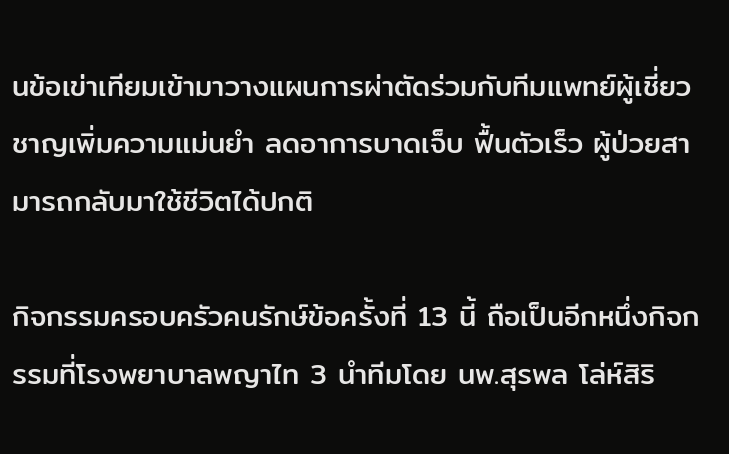นข้อเข่าเทียมเข้ามาวางแผนการผ่าตัดร่วมกับทีมแพทย์ผู้เชี่ยวชาญเพิ่มความแม่นยำ ลดอาการบาดเจ็บ ฟื้นตัวเร็ว ผู้ป่วยสามารถกลับมาใช้ชีวิตได้ปกติ

กิจกรรมครอบครัวคนรักษ์ข้อครั้งที่ 13 นี้ ถือเป็นอีกหนึ่งกิจกรรมที่โรงพยาบาลพญาไท 3 นำทีมโดย นพ.สุรพล โล่ห์สิริ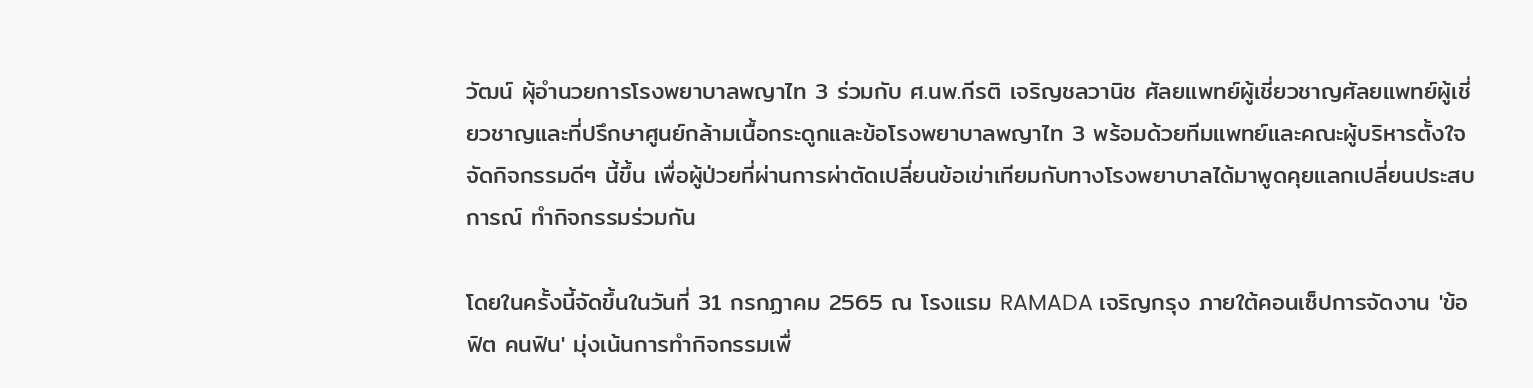วัฒน์ ผุ้อำนวยการโรงพยาบาลพญาไท 3 ร่วมกับ ศ.นพ.กีรติ เจริญชลวานิช ศัลยแพทย์ผู้เชี่ยวชาญศัลยแพทย์ผู้เชี่ยวชาญและที่ปรึกษาศูนย์กล้ามเนื้อกระดูกและข้อโรงพยาบาลพญาไท 3 พร้อมด้วยทีมแพทย์และคณะผู้บริหารตั้งใจจัดกิจกรรมดีๆ นี้ขึ้น เพื่อผู้ป่วยที่ผ่านการผ่าตัดเปลี่ยนข้อเข่าเทียมกับทางโรงพยาบาลได้มาพูดคุยแลกเปลี่ยนประสบการณ์ ทำกิจกรรมร่วมกัน

โดยในครั้งนี้จัดขึ้นในวันที่ 31 กรกฏาคม 2565 ณ โรงแรม RAMADA เจริญกรุง ภายใต้คอนเซ็ปการจัดงาน 'ข้อฟิต คนฟิน' มุ่งเน้นการทำกิจกรรมเพื่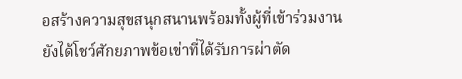อสร้างความสุขสนุกสนานพร้อมทั้งผู้ที่เข้าร่วมงานยังได้โชว์ศักยภาพข้อเข่าที่ได้รับการผ่าตัด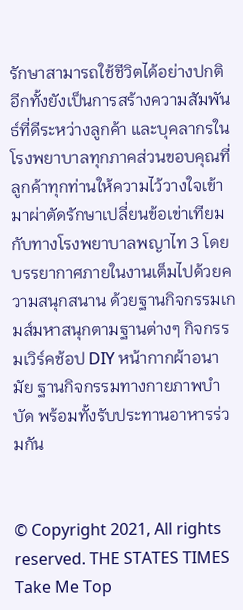รักษาสามารถใช้ชีวิตได้อย่างปกติ อีกทั้งยังเป็นการสร้างความสัมพันธ์ที่ดีระหว่างลูกค้า และบุคลากรในโรงพยาบาลทุกภาคส่วนขอบคุณที่ลูกค้าทุกท่านให้ความไว้วางใจเข้ามาผ่าตัดรักษาเปลี่ยนข้อเข่าเทียมกับทางโรงพยาบาลพญาไท 3 โดยบรรยากาศภายในงานเต็มไปด้วยความสนุกสนาน ด้วยฐานกิจกรรมเกมส์มหาสนุกตามฐานต่างๆ กิจกรรมเวิร์คช้อป DIY หน้ากากผ้าอนามัย ฐานกิจกรรมทางกายภาพบำบัด พร้อมทั้งรับประทานอาหารร่วมกัน


© Copyright 2021, All rights reserved. THE STATES TIMES
Take Me Top